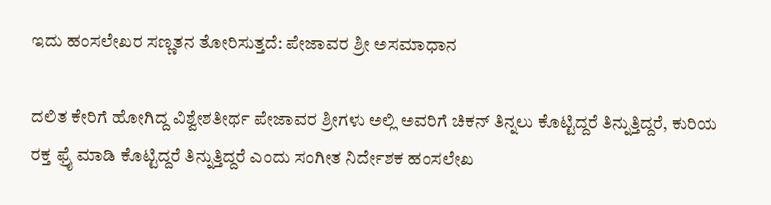ಇದು ಹಂಸಲೇಖರ ಸಣ್ಣತನ ತೋರಿಸುತ್ತದೆ: ಪೇಜಾವರ ಶ್ರೀ ಅಸಮಾಧಾನ

ದಲಿತ ಕೇರಿಗೆ ಹೋಗಿದ್ದ ವಿಶ್ವೇಶತೀರ್ಥ ಪೇಜಾವರ ಶ್ರೀಗಳು ಅಲ್ಲಿ ಅವರಿಗೆ ಚಿಕನ್ ತಿನ್ನಲು ಕೊಟ್ಟಿದ್ದರೆ ತಿನ್ನುತ್ತಿದ್ದರೆ, ಕುರಿಯ ರಕ್ತ ಫ್ರೈ ಮಾಡಿ ಕೊಟ್ಟಿದ್ದರೆ ತಿನ್ನುತ್ತಿದ್ದರೆ ಎಂದು ಸಂಗೀತ ನಿರ್ದೇಶಕ ಹಂಸಲೇಖ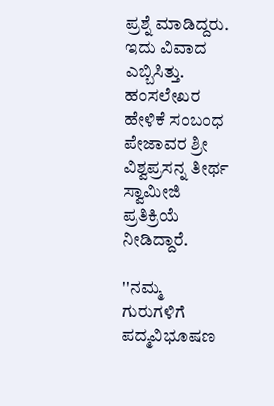ಪ್ರಶ್ನೆ ಮಾಡಿದ್ದರು. ಇದು ವಿವಾದ ಎಬ್ಬಿಸಿತ್ತು. ಹಂಸಲೇಖರ ಹೇಳಿಕೆ ಸಂಬಂಧ ಪೇಜಾವರ ಶ್ರೀ ವಿಶ್ವಪ್ರಸನ್ನ ತೀರ್ಥ ಸ್ವಾಮೀಜಿ ಪ್ರತಿಕ್ರಿಯೆ ನೀಡಿದ್ದಾರೆ.

''ನಮ್ಮ ಗುರುಗಳಿಗೆ ಪದ್ಮವಿಭೂಷಣ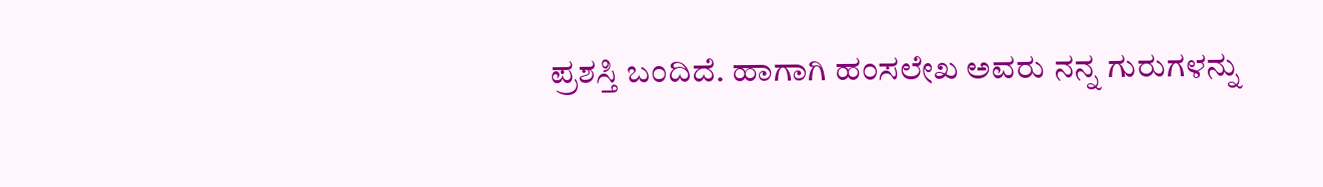ಪ್ರಶಸ್ತಿ ಬಂದಿದೆ. ಹಾಗಾಗಿ ಹಂಸಲೇಖ ಅವರು ನನ್ನ ಗುರುಗಳನ್ನು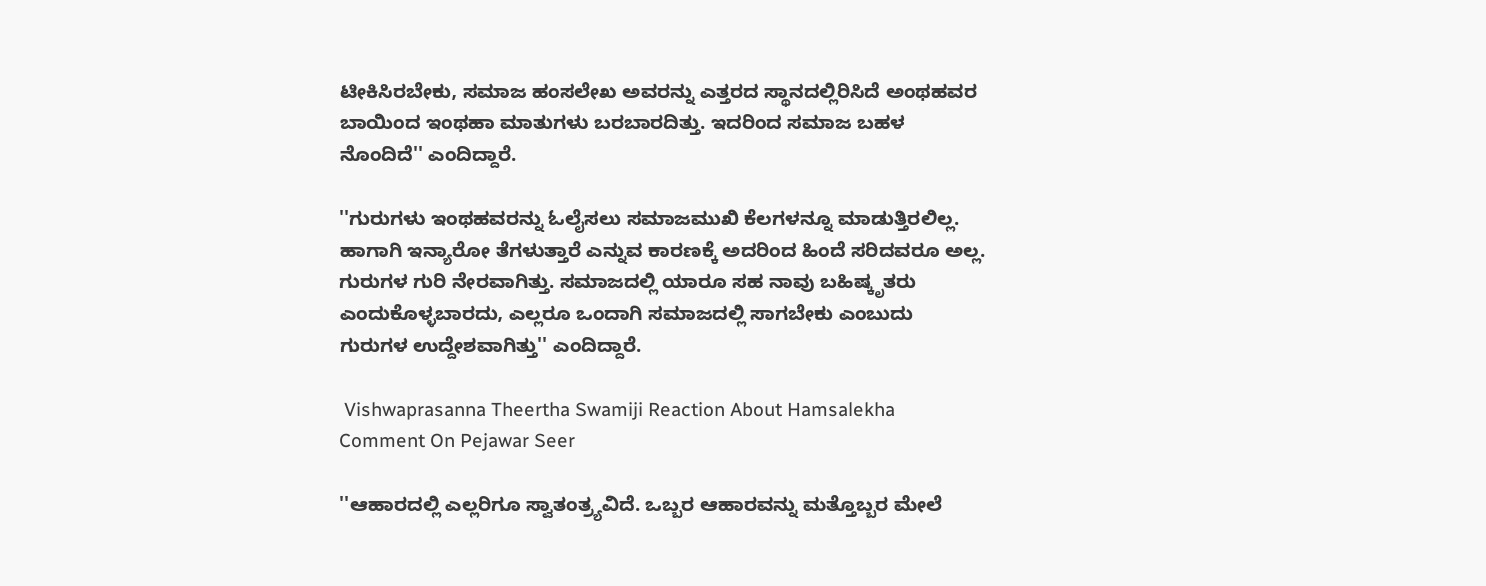ಟೀಕಿಸಿರಬೇಕು, ಸಮಾಜ ಹಂಸಲೇಖ ಅವರನ್ನು ಎತ್ತರದ ಸ್ಥಾನದಲ್ಲಿರಿಸಿದೆ ಅಂಥಹವರ ಬಾಯಿಂದ ಇಂಥಹಾ ಮಾತುಗಳು ಬರಬಾರದಿತ್ತು. ಇದರಿಂದ ಸಮಾಜ ಬಹಳ ನೊಂದಿದೆ'' ಎಂದಿದ್ದಾರೆ.

''ಗುರುಗಳು ಇಂಥಹವರನ್ನು ಓಲೈಸಲು ಸಮಾಜಮುಖಿ ಕೆಲಗಳನ್ನೂ ಮಾಡುತ್ತಿರಲಿಲ್ಲ. ಹಾಗಾಗಿ ಇನ್ಯಾರೋ ತೆಗಳುತ್ತಾರೆ ಎನ್ನುವ ಕಾರಣಕ್ಕೆ ಅದರಿಂದ ಹಿಂದೆ ಸರಿದವರೂ ಅಲ್ಲ. ಗುರುಗಳ ಗುರಿ ನೇರವಾಗಿತ್ತು. ಸಮಾಜದಲ್ಲಿ ಯಾರೂ ಸಹ ನಾವು ಬಹಿಷ್ಕೃತರು ಎಂದುಕೊಳ್ಳಬಾರದು, ಎಲ್ಲರೂ ಒಂದಾಗಿ ಸಮಾಜದಲ್ಲಿ ಸಾಗಬೇಕು ಎಂಬುದು ಗುರುಗಳ ಉದ್ದೇಶವಾಗಿತ್ತು'' ಎಂದಿದ್ದಾರೆ.

 Vishwaprasanna Theertha Swamiji Reaction About Hamsalekha Comment On Pejawar Seer

''ಆಹಾರದಲ್ಲಿ ಎಲ್ಲರಿಗೂ ಸ್ವಾತಂತ್ರ್ಯವಿದೆ. ಒಬ್ಬರ ಆಹಾರವನ್ನು ಮತ್ತೊಬ್ಬರ ಮೇಲೆ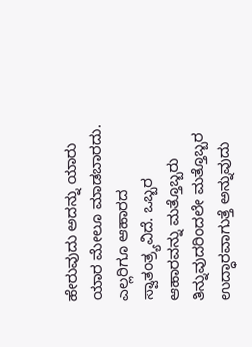ಹೇರುವುದು ಅದನ್ನು ಯಾರು ಯಾರ ಮೇಲೂ ಮಾಡಬಾರದು. ಎಲ್ಲರಿಗೂ ಆಹಾರದ ಸ್ವಾತಂತ್ರ್ಯವಿದೆ. ಒಬ್ಬರ ಆಹಾರವನ್ನು ಮತ್ತೊಬ್ಬರು ತಿನ್ನುವುದರಿಂದಲೇ ಮತ್ತೊಬ್ಬರ ಉದ್ಧಾರವಾಗುತ್ತೆ ಅನ್ನುವುದು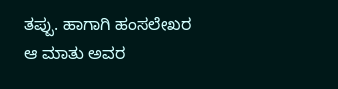ತಪ್ಪು. ಹಾಗಾಗಿ ಹಂಸಲೇಖರ ಆ ಮಾತು ಅವರ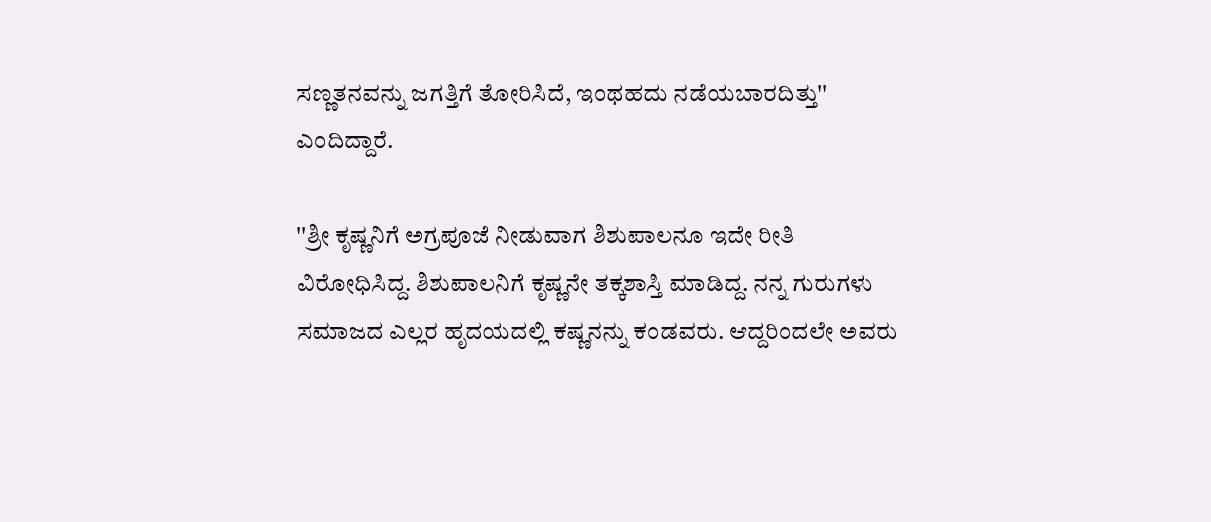ಸಣ್ಣತನವನ್ನು ಜಗತ್ತಿಗೆ ತೋರಿಸಿದೆ, ಇಂಥಹದು ನಡೆಯಬಾರದಿತ್ತು'' ಎಂದಿದ್ದಾರೆ.

''ಶ್ರೀ ಕೃಷ್ಣನಿಗೆ ಅಗ್ರಪೂಜೆ ನೀಡುವಾಗ ಶಿಶುಪಾಲನೂ ಇದೇ ರೀತಿ ವಿರೋಧಿಸಿದ್ದ. ಶಿಶುಪಾಲನಿಗೆ ಕೃಷ್ಣನೇ ತಕ್ಕಶಾಸ್ತಿ ಮಾಡಿದ್ದ. ನನ್ನ ಗುರುಗಳು ಸಮಾಜದ ಎಲ್ಲರ ಹೃದಯದಲ್ಲಿ ಕಷ್ಣನನ್ನು ಕಂಡವರು. ಆದ್ದರಿಂದಲೇ ಅವರು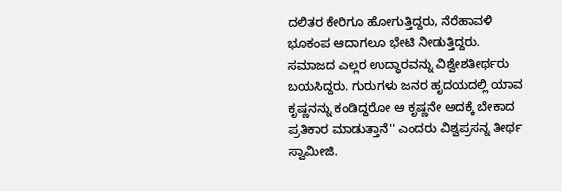ದಲಿತರ ಕೇರಿಗೂ ಹೋಗುತ್ತಿದ್ದರು, ನೆರೆಹಾವಳಿ ಭೂಕಂಪ ಆದಾಗಲೂ ಭೇಟಿ ನೀಡುತ್ತಿದ್ದರು. ಸಮಾಜದ ಎಲ್ಲರ ಉದ್ಧಾರವನ್ನು ವಿಶ್ವೇಶತೀರ್ಥರು ಬಯಸಿದ್ದರು. ಗುರುಗಳು ಜನರ ಹೃದಯದಲ್ಲಿ ಯಾವ ಕೃಷ್ಣನನ್ನು ಕಂಡಿದ್ದರೋ ಆ ಕೃಷ್ಣನೇ ಅದಕ್ಕೆ ಬೇಕಾದ ಪ್ರತಿಕಾರ ಮಾಡುತ್ತಾನೆ'' ಎಂದರು ವಿಶ್ವಪ್ರಸನ್ನ ತೀರ್ಥ ಸ್ವಾಮೀಜಿ.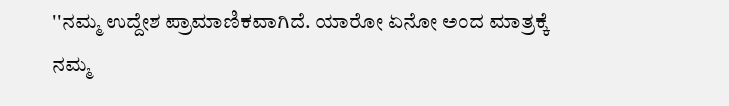''ನಮ್ಮ ಉದ್ದೇಶ ಪ್ರಾಮಾಣಿಕವಾಗಿದೆ. ಯಾರೋ ಏನೋ ಅಂದ ಮಾತ್ರಕ್ಕೆ ನಮ್ಮ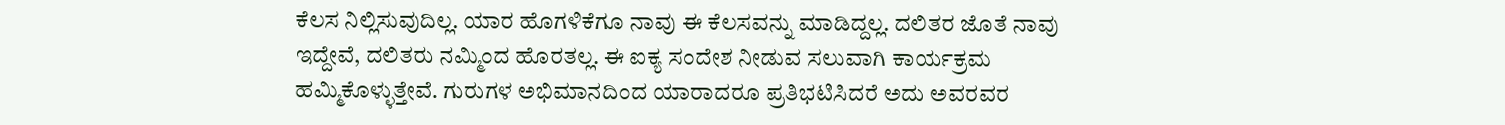ಕೆಲಸ ನಿಲ್ಲಿಸುವುದಿಲ್ಲ. ಯಾರ ಹೊಗಳಿಕೆಗೂ ನಾವು ಈ ಕೆಲಸವನ್ನು ಮಾಡಿದ್ದಲ್ಲ. ದಲಿತರ ಜೊತೆ ನಾವು ಇದ್ದೇವೆ, ದಲಿತರು ನಮ್ಮಿಂದ ಹೊರತಲ್ಲ. ಈ ಐಕ್ಯ ಸಂದೇಶ ನೀಡುವ ಸಲುವಾಗಿ ಕಾರ್ಯಕ್ರಮ ಹಮ್ಮಿಕೊಳ್ಳುತ್ತೇವೆ. ಗುರುಗಳ ಅಭಿಮಾನದಿಂದ ಯಾರಾದರೂ ಪ್ರತಿಭಟಿಸಿದರೆ ಅದು ಅವರವರ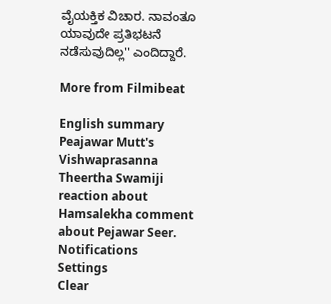ವೈಯಕ್ತಿಕ ವಿಚಾರ. ನಾವಂತೂ ಯಾವುದೇ ಪ್ರತಿಭಟನೆ ನಡೆಸುವುದಿಲ್ಲ'' ಎಂದಿದ್ದಾರೆ.

More from Filmibeat

English summary
Peajawar Mutt's Vishwaprasanna Theertha Swamiji reaction about Hamsalekha comment about Pejawar Seer.
Notifications
Settings
Clear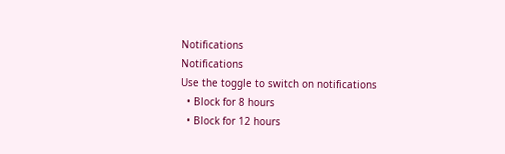Notifications
Notifications
Use the toggle to switch on notifications
  • Block for 8 hours
  • Block for 12 hours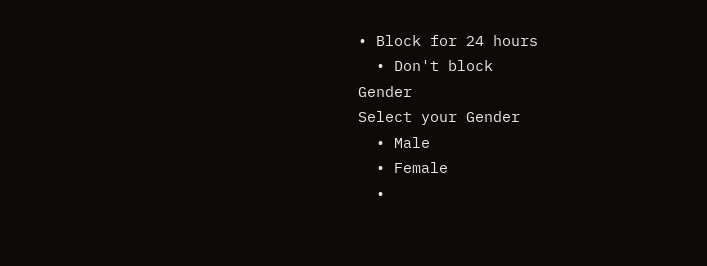• Block for 24 hours
  • Don't block
Gender
Select your Gender
  • Male
  • Female
  •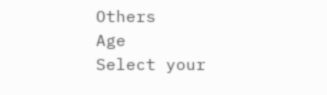Others
Age
Select your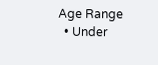Age Range
  • Under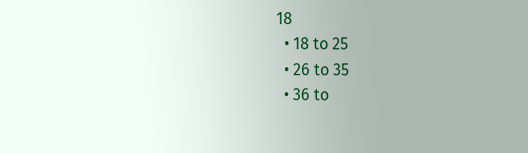18
  • 18 to 25
  • 26 to 35
  • 36 to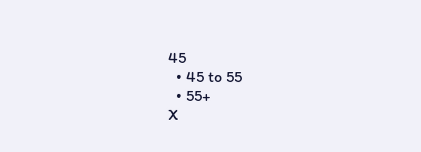45
  • 45 to 55
  • 55+
X